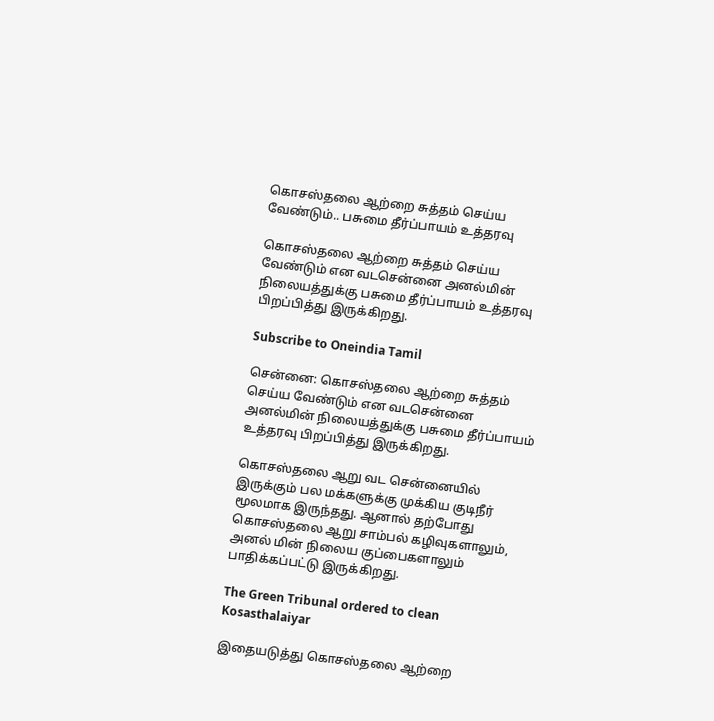கொசஸ்தலை ஆற்றை சுத்தம் செய்ய வேண்டும்.. பசுமை தீர்ப்பாயம் உத்தரவு

கொசஸ்தலை ஆற்றை சுத்தம் செய்ய வேண்டும் என வடசென்னை அனல்மின் நிலையத்துக்கு பசுமை தீர்ப்பாயம் உத்தரவு பிறப்பித்து இருக்கிறது.

Subscribe to Oneindia Tamil

சென்னை: கொசஸ்தலை ஆற்றை சுத்தம் செய்ய வேண்டும் என வடசென்னை அனல்மின் நிலையத்துக்கு பசுமை தீர்ப்பாயம் உத்தரவு பிறப்பித்து இருக்கிறது.

கொசஸ்தலை ஆறு வட சென்னையில் இருக்கும் பல மக்களுக்கு முக்கிய குடிநீர் மூலமாக இருந்தது. ஆனால் தற்போது கொசஸ்தலை ஆறு சாம்பல் கழிவுகளாலும், அனல் மின் நிலைய குப்பைகளாலும் பாதிக்கப்பட்டு இருக்கிறது.

The Green Tribunal ordered to clean Kosasthalaiyar

இதையடுத்து கொசஸ்தலை ஆற்றை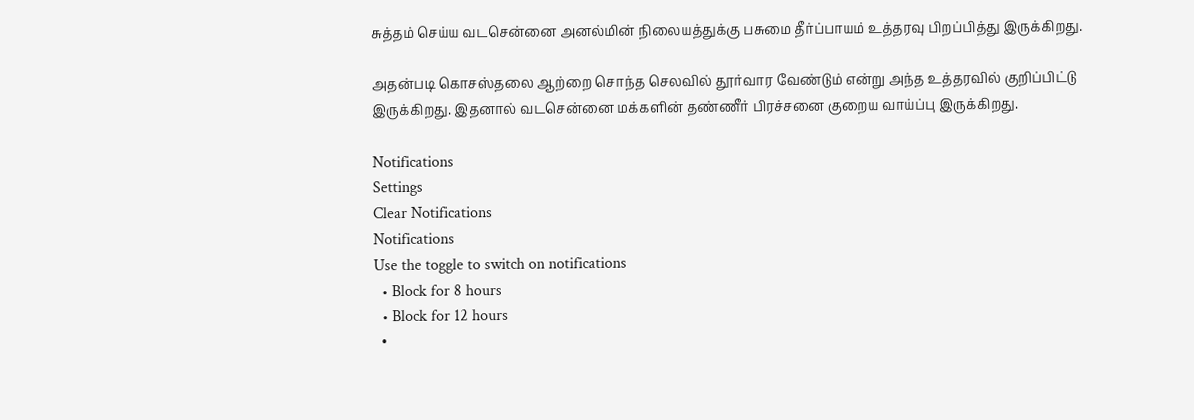சுத்தம் செய்ய வடசென்னை அனல்மின் நிலையத்துக்கு பசுமை தீர்ப்பாயம் உத்தரவு பிறப்பித்து இருக்கிறது.

அதன்படி கொசஸ்தலை ஆற்றை சொந்த செலவில் தூர்வார வேண்டும் என்று அந்த உத்தரவில் குறிப்பிட்டு இருக்கிறது. இதனால் வடசென்னை மக்களின் தண்ணீர் பிரச்சனை குறைய வாய்ப்பு இருக்கிறது.

Notifications
Settings
Clear Notifications
Notifications
Use the toggle to switch on notifications
  • Block for 8 hours
  • Block for 12 hours
  •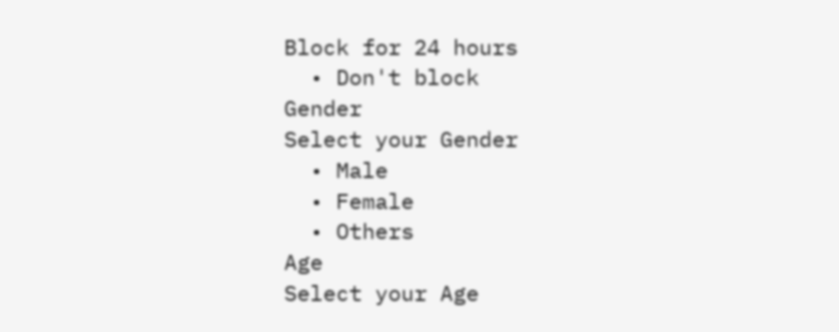Block for 24 hours
  • Don't block
Gender
Select your Gender
  • Male
  • Female
  • Others
Age
Select your Age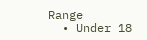Range
  • Under 18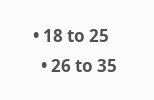• 18 to 25
  • 26 to 35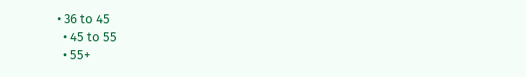• 36 to 45
  • 45 to 55
  • 55+